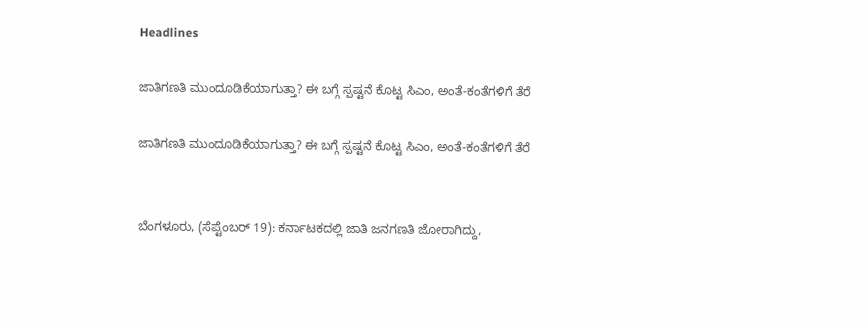Headlines

ಜಾತಿಗಣತಿ ಮುಂದೂಡಿಕೆಯಾಗುತ್ತಾ? ಈ ಬಗ್ಗೆ ಸ್ಪಷ್ಟನೆ ಕೊಟ್ಟ ಸಿಎಂ, ಅಂತೆ-ಕಂತೆಗಳಿಗೆ ತೆರೆ

ಜಾತಿಗಣತಿ ಮುಂದೂಡಿಕೆಯಾಗುತ್ತಾ? ಈ ಬಗ್ಗೆ ಸ್ಪಷ್ಟನೆ ಕೊಟ್ಟ ಸಿಎಂ, ಅಂತೆ-ಕಂತೆಗಳಿಗೆ ತೆರೆ


ಬೆಂಗಳೂರು, (ಸೆಪ್ಟೆಂಬರ್ 19): ಕರ್ನಾಟಕದಲ್ಲಿ ಜಾತಿ ಜನಗಣತಿ ಜೋರಾಗಿದ್ದು,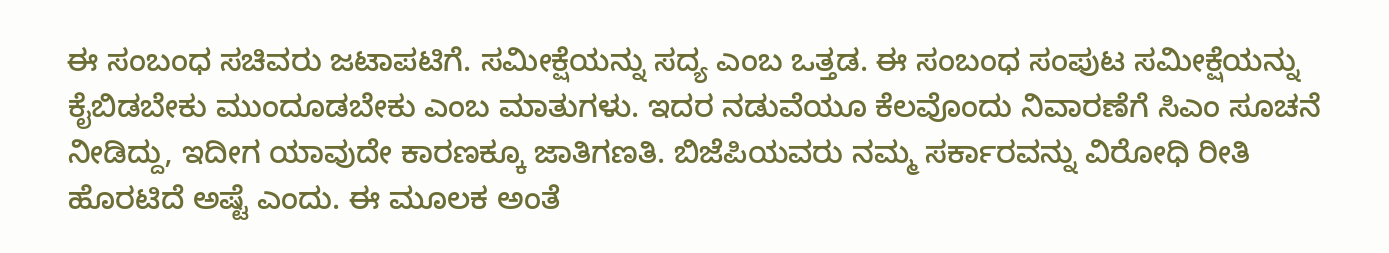ಈ ಸಂಬಂಧ ಸಚಿವರು ಜಟಾಪಟಿಗೆ. ಸಮೀಕ್ಷೆಯನ್ನು ಸದ್ಯ ಎಂಬ ಒತ್ತಡ. ಈ ಸಂಬಂಧ ಸಂಪುಟ ಸಮೀಕ್ಷೆಯನ್ನು ಕೈಬಿಡಬೇಕು ಮುಂದೂಡಬೇಕು ಎಂಬ ಮಾತುಗಳು. ಇದರ ನಡುವೆಯೂ ಕೆಲವೊಂದು ನಿವಾರಣೆಗೆ ಸಿಎಂ ಸೂಚನೆ ನೀಡಿದ್ದು, ಇದೀಗ ಯಾವುದೇ ಕಾರಣಕ್ಕೂ ಜಾತಿಗಣತಿ. ಬಿಜೆಪಿಯವರು ನಮ್ಮ ಸರ್ಕಾರವನ್ನು ವಿರೋಧಿ ರೀತಿ ಹೊರಟಿದೆ ಅಷ್ಟೆ ಎಂದು. ಈ ಮೂಲಕ ಅಂತೆ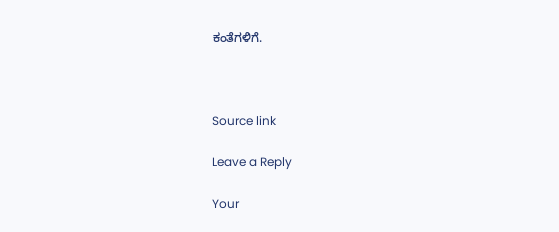ಕಂತೆಗಳಿಗೆ.



Source link

Leave a Reply

Your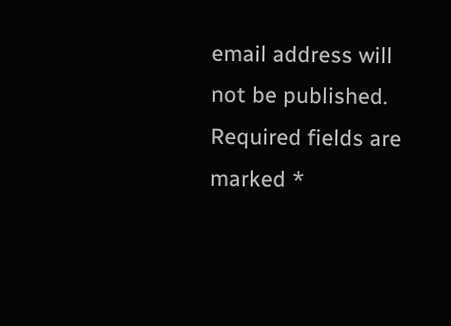email address will not be published. Required fields are marked *